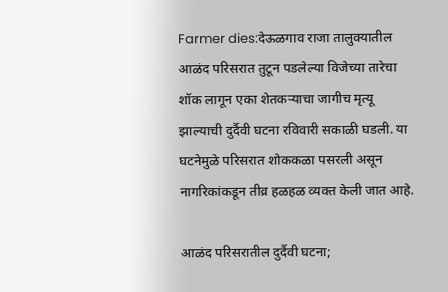Farmer dies:देऊळगाव राजा तालुक्यातील आळंद परिसरात तुटून पडलेल्या विजेच्या तारेचा शॉक लागून एका शेतकऱ्याचा जागीच मृत्यू झाल्याची दुर्दैवी घटना रविवारी सकाळी घडली. या घटनेमुळे परिसरात शोककळा पसरली असून नागरिकांकडून तीव्र हळहळ व्यक्त केली जात आहे.

आळंद परिसरातील दुर्दैवी घटना;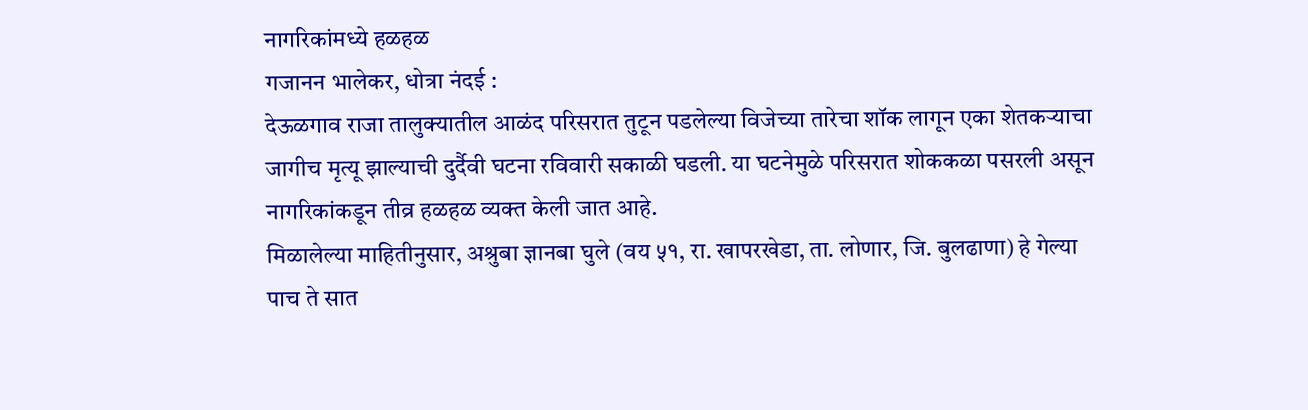नागरिकांमध्ये हळहळ
गजानन भालेकर, धोत्रा नंदई :
देऊळगाव राजा तालुक्यातील आळंद परिसरात तुटून पडलेल्या विजेच्या तारेचा शॉक लागून एका शेतकऱ्याचा जागीच मृत्यू झाल्याची दुर्दैवी घटना रविवारी सकाळी घडली. या घटनेमुळे परिसरात शोककळा पसरली असून नागरिकांकडून तीव्र हळहळ व्यक्त केली जात आहे.
मिळालेल्या माहितीनुसार, अश्रुबा ज्ञानबा घुले (वय ५१, रा. खापरखेडा, ता. लोणार, जि. बुलढाणा) हे गेल्या पाच ते सात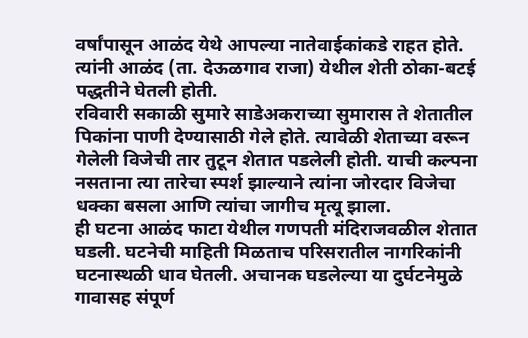वर्षांपासून आळंद येथे आपल्या नातेवाईकांकडे राहत होते. त्यांनी आळंद (ता. देऊळगाव राजा) येथील शेती ठोका-बटई पद्धतीने घेतली होती.
रविवारी सकाळी सुमारे साडेअकराच्या सुमारास ते शेतातील पिकांना पाणी देण्यासाठी गेले होते. त्यावेळी शेताच्या वरून गेलेली विजेची तार तुटून शेतात पडलेली होती. याची कल्पना नसताना त्या तारेचा स्पर्श झाल्याने त्यांना जोरदार विजेचा धक्का बसला आणि त्यांचा जागीच मृत्यू झाला.
ही घटना आळंद फाटा येथील गणपती मंदिराजवळील शेतात घडली. घटनेची माहिती मिळताच परिसरातील नागरिकांनी घटनास्थळी धाव घेतली. अचानक घडलेल्या या दुर्घटनेमुळे गावासह संपूर्ण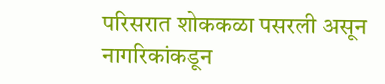परिसरात शोककळा पसरली असून नागरिकांकडून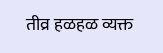तीव्र हळहळ व्यक्त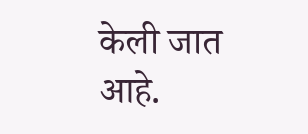केली जात आहे.